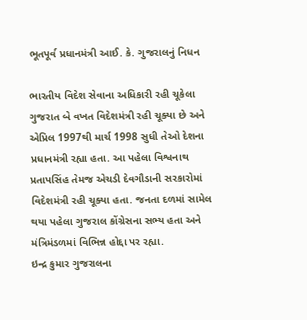ભૂતપૂર્વ પ્રધાનમંત્રી આઈ. કે. ગુજરાલનું નિધન

ભારતીય વિદેશ સેવાના અધિકારી રહી ચૂકેલા ગુજરાત બે વખત વિદેશમંત્રી રહી ચૂક્યા છે અને એપ્રિલ 1997થી માર્ચ 1998 સુધી તેઓ દેશના પ્રધાનમંત્રી રહ્યા હતા. આ પહેલા વિશ્વનાથ પ્રતાપસિંહ તેમજ એચડી દેવગૌડાની સરકારોમાં વિદેશમંત્રી રહી ચૂક્યા હતા. જનતા દળમાં સામેલ થયા પહેલા ગુજરાલ કોંગ્રેસના સભ્ય હતા અને મંત્રિમંડળમાં વિભિન્ન હોદ્દા પર રહ્યા.
ઇન્દ્ર કુમાર ગુજરાલના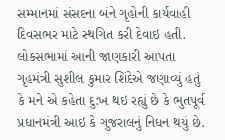સમ્માનમાં સંસદના બંને ગૃહોની કાર્યવાહી દિવસભર માટે સ્થગિત કરી દેવાઇ હતી. લોકસભામાં આની જાણકારી આપતા ગૃહમંત્રી સુશીલ કુમાર શિંદેએ જણાવ્યું હતું કે મને એ કહેતા દુ:ખ થઇ રહ્યું છે કે ભુતપૂર્વ પ્રધાનમંત્રી આઇ કે ગુજરાલનું નિધન થયું છે.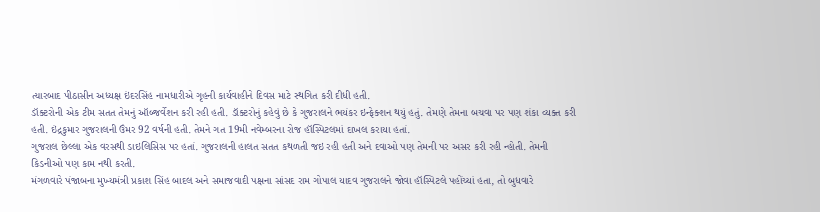ત્યારબાદ પીઠાસીન અધ્યક્ષ ઇંદરસિંહ નામધારીએ ગૃહની કાર્યવાહીને દિવસ માટે સ્થગિત કરી દીધી હતી.
ડૉક્ટરોની એક ટીમ સતત તેમનું ઑબ્જર્વેશન કરી રહી હતી. ડૉક્ટરોનું કહેવું છે કે ગુજરાલને ભયંકર ઇન્ફેક્શન થયું હતું. તેમણે તેમના બચવા પર પણ શંકા વ્યક્ત કરી હતી. ઇંદ્રકુમાર ગુજરાલની ઉંમર 92 વર્ષની હતી. તેમને ગત 19મી નવેમ્બરના રોજ હૉસ્પિટલમાં દાખલ કરાયા હતાં.
ગુજરાલ છેલ્લા એક વરસથી ડાઇલિસિસ પર હતાં. ગુજરાલની હાલત સતત કથળતી જઇ રહી હતી અને દવાઓ પણ તેમની પર અસર કરી રહી ન્હોતી. તેમની કિડનીઓ પણ કામ નથી કરતી.
મંગળવારે પંજાબના મુખ્યમંત્રી પ્રકાશ સિંહ બાદલ અને સમાજવાદી પક્ષના સાંસદ રામ ગોપાલ યાદવ ગુજરાલને જોવા હૉસ્પિટલે પહોંચ્યાં હતા, તો બુધવારે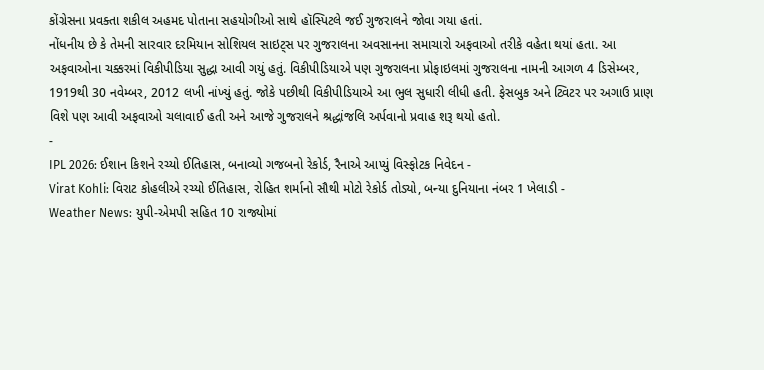કોંગ્રેસના પ્રવક્તા શકીલ અહમદ પોતાના સહયોગીઓ સાથે હૉસ્પિટલે જઈ ગુજરાલને જોવા ગયા હતાં.
નોંધનીય છે કે તેમની સારવાર દરમિયાન સોશિયલ સાઇટ્સ પર ગુજરાલના અવસાનના સમાચારો અફવાઓ તરીકે વહેતા થયાં હતા. આ અફવાઓના ચક્કરમાં વિકીપીડિયા સુદ્ધા આવી ગયું હતું. વિકીપીડિયાએ પણ ગુજરાલના પ્રોફાઇલમાં ગુજરાલના નામની આગળ 4 ડિસેમ્બર, 1919થી 30 નવેમ્બર, 2012 લખી નાંખ્યું હતું. જોકે પછીથી વિકીપીડિયાએ આ ભુલ સુધારી લીધી હતી. ફેસબુક અને ટ્વિટર પર અગાઉ પ્રાણ વિશે પણ આવી અફવાઓ ચલાવાઈ હતી અને આજે ગુજરાલને શ્રદ્ધાંજલિ અર્પવાનો પ્રવાહ શરૂ થયો હતો.
-
IPL 2026: ઈશાન કિશને રચ્યો ઈતિહાસ, બનાવ્યો ગજબનો રેકોર્ડ, રૈનાએ આપ્યું વિસ્ફોટક નિવેદન -
Virat Kohli: વિરાટ કોહલીએ રચ્યો ઈતિહાસ, રોહિત શર્માનો સૌથી મોટો રેકોર્ડ તોડ્યો, બન્યા દુનિયાના નંબર 1 ખેલાડી -
Weather News: યુપી-એમપી સહિત 10 રાજ્યોમાં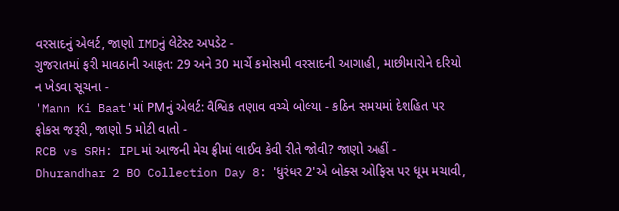વરસાદનું એલર્ટ, જાણો IMDનું લેટેસ્ટ અપડેટ -
ગુજરાતમાં ફરી માવઠાની આફત: 29 અને 30 માર્ચે કમોસમી વરસાદની આગાહી, માછીમારોને દરિયો ન ખેડવા સૂચના -
'Mann Ki Baat'માં PMનું એલર્ટ: વૈશ્વિક તણાવ વચ્ચે બોલ્યા - કઠિન સમયમાં દેશહિત પર ફોકસ જરૂરી, જાણો 5 મોટી વાતો -
RCB vs SRH: IPLમાં આજની મેચ ફ્રીમાં લાઈવ કેવી રીતે જોવી? જાણો અહીં -
Dhurandhar 2 BO Collection Day 8: 'ધુરંધર 2'એ બોક્સ ઓફિસ પર ધૂમ મચાવી,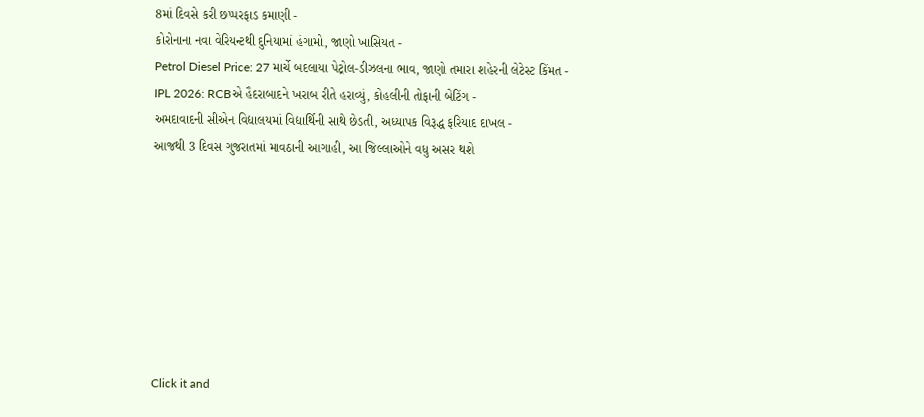8માં દિવસે કરી છપ્પરફાડ કમાણી -
કોરોનાના નવા વેરિયન્ટથી દુનિયામાં હંગામો, જાણો ખાસિયત -
Petrol Diesel Price: 27 માર્ચે બદલાયા પેટ્રોલ-ડીઝલના ભાવ, જાણો તમારા શહેરની લેટેસ્ટ કિંમત -
IPL 2026: RCBએ હૈદરાબાદને ખરાબ રીતે હરાવ્યું, કોહલીની તોફાની બેટિંગ -
અમદાવાદની સીએન વિદ્યાલયમાં વિદ્યાર્થિની સાથે છેડતી, અધ્યાપક વિરૂદ્ધ ફરિયાદ દાખલ -
આજથી 3 દિવસ ગુજરાતમાં માવઠાની આગાહી, આ જિલ્લાઓને વધુ અસર થશે








Click it and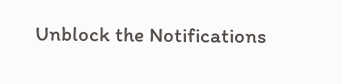Unblock the Notifications